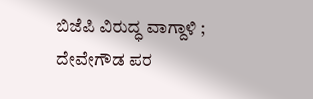ಬಿಜೆಪಿ ವಿರುದ್ಧ ವಾಗ್ದಾಳಿ ; ದೇವೇಗೌಡ ಪರ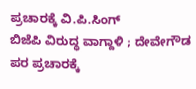ಪ್ರಚಾರಕ್ಕೆ ವಿ.ಪಿ.ಸಿಂಗ್
ಬಿಜೆಪಿ ವಿರುದ್ಧ ವಾಗ್ದಾಳಿ ; ದೇವೇಗೌಡ ಪರ ಪ್ರಚಾರಕ್ಕೆ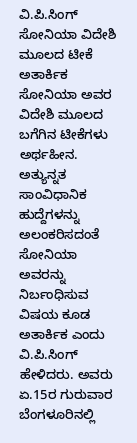ವಿ.ಪಿ.ಸಿಂಗ್
ಸೋನಿಯಾ ವಿದೇಶಿ ಮೂಲದ ಟೀಕೆ ಅತಾರ್ಕಿಕ
ಸೋನಿಯಾ ಅವರ ವಿದೇಶಿ ಮೂಲದ ಬಗೆಗಿನ ಟೀಕೆಗಳು ಅರ್ಥಹೀನ. ಅತ್ಯುನ್ನತ ಸಾಂವಿಧಾನಿಕ ಹುದ್ದೆಗಳನ್ನು ಅಲಂಕರಿಸದಂತೆ ಸೋನಿಯಾ ಅವರನ್ನು ನಿರ್ಬಂಧಿಸುವ ವಿಷಯ ಕೂಡ ಅತಾರ್ಕಿಕ ಎಂದು ವಿ.ಪಿ.ಸಿಂಗ್ ಹೇಳಿದರು. ಅವರು ಏ.15ರ ಗುರುವಾರ ಬೆಂಗಳೂರಿನಲ್ಲಿ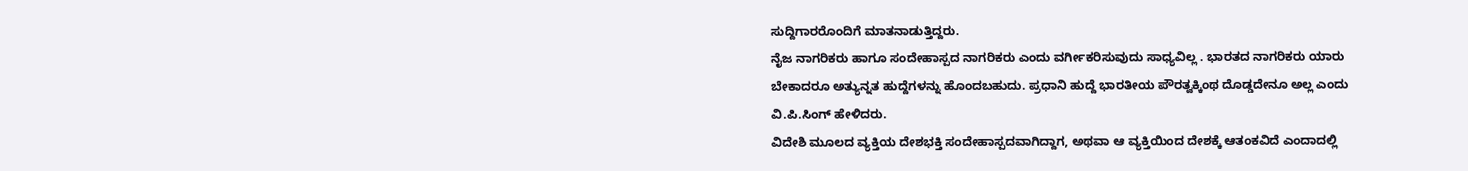ಸುದ್ದಿಗಾರರೊಂದಿಗೆ ಮಾತನಾಡುತ್ತಿದ್ದರು.
ನೈಜ ನಾಗರಿಕರು ಹಾಗೂ ಸಂದೇಹಾಸ್ಪದ ನಾಗರಿಕರು ಎಂದು ವರ್ಗೀಕರಿಸುವುದು ಸಾಧ್ಯವಿಲ್ಲ . ಭಾರತದ ನಾಗರಿಕರು ಯಾರು ಬೇಕಾದರೂ ಅತ್ಯುನ್ನತ ಹುದ್ದೆಗಳನ್ನು ಹೊಂದಬಹುದು. ಪ್ರಧಾನಿ ಹುದ್ದೆ ಭಾರತೀಯ ಪೌರತ್ವಕ್ಕಿಂಥ ದೊಡ್ಡದೇನೂ ಅಲ್ಲ ಎಂದು ವಿ.ಪಿ.ಸಿಂಗ್ ಹೇಳಿದರು.
ವಿದೇಶಿ ಮೂಲದ ವ್ಯಕ್ತಿಯ ದೇಶಭಕ್ತಿ ಸಂದೇಹಾಸ್ಪದವಾಗಿದ್ದಾಗ, ಅಥವಾ ಆ ವ್ಯಕ್ತಿಯಿಂದ ದೇಶಕ್ಕೆ ಆತಂಕವಿದೆ ಎಂದಾದಲ್ಲಿ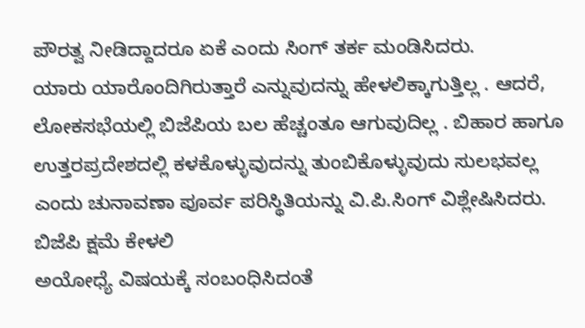ಪೌರತ್ವ ನೀಡಿದ್ದಾದರೂ ಏಕೆ ಎಂದು ಸಿಂಗ್ ತರ್ಕ ಮಂಡಿಸಿದರು.
ಯಾರು ಯಾರೊಂದಿಗಿರುತ್ತಾರೆ ಎನ್ನುವುದನ್ನು ಹೇಳಲಿಕ್ಕಾಗುತ್ತಿಲ್ಲ . ಆದರೆ, ಲೋಕಸಭೆಯಲ್ಲಿ ಬಿಜೆಪಿಯ ಬಲ ಹೆಚ್ಚಂತೂ ಆಗುವುದಿಲ್ಲ . ಬಿಹಾರ ಹಾಗೂ ಉತ್ತರಪ್ರದೇಶದಲ್ಲಿ ಕಳಕೊಳ್ಳುವುದನ್ನು ತುಂಬಿಕೊಳ್ಳುವುದು ಸುಲಭವಲ್ಲ ಎಂದು ಚುನಾವಣಾ ಪೂರ್ವ ಪರಿಸ್ಥಿತಿಯನ್ನು ವಿ.ಪಿ.ಸಿಂಗ್ ವಿಶ್ಲೇಷಿಸಿದರು.
ಬಿಜೆಪಿ ಕ್ಷಮೆ ಕೇಳಲಿ
ಅಯೋಧ್ಯೆ ವಿಷಯಕ್ಕೆ ಸಂಬಂಧಿಸಿದಂತೆ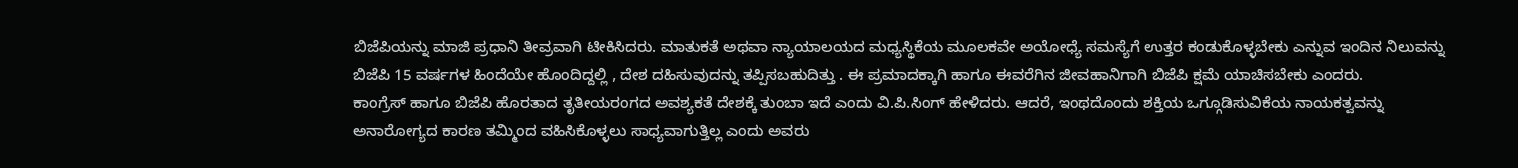ಬಿಜೆಪಿಯನ್ನು ಮಾಜಿ ಪ್ರಧಾನಿ ತೀವ್ರವಾಗಿ ಟೀಕಿಸಿದರು. ಮಾತುಕತೆ ಅಥವಾ ನ್ಯಾಯಾಲಯದ ಮಧ್ಯಸ್ಥಿಕೆಯ ಮೂಲಕವೇ ಅಯೋಧ್ಯೆ ಸಮಸ್ಯೆಗೆ ಉತ್ತರ ಕಂಡುಕೊಳ್ಳಬೇಕು ಎನ್ನುವ ಇಂದಿನ ನಿಲುವನ್ನು ಬಿಜೆಪಿ 15 ವರ್ಷಗಳ ಹಿಂದೆಯೇ ಹೊಂದಿದ್ದಲ್ಲಿ , ದೇಶ ದಹಿಸುವುದನ್ನು ತಪ್ಪಿಸಬಹುದಿತ್ತು . ಈ ಪ್ರಮಾದಕ್ಕಾಗಿ ಹಾಗೂ ಈವರೆಗಿನ ಜೀವಹಾನಿಗಾಗಿ ಬಿಜೆಪಿ ಕ್ಷಮೆ ಯಾಚಿಸಬೇಕು ಎಂದರು.
ಕಾಂಗ್ರೆಸ್ ಹಾಗೂ ಬಿಜೆಪಿ ಹೊರತಾದ ತೃತೀಯರಂಗದ ಅವಶ್ಯಕತೆ ದೇಶಕ್ಕೆ ತುಂಬಾ ಇದೆ ಎಂದು ವಿ.ಪಿ.ಸಿಂಗ್ ಹೇಳಿದರು. ಆದರೆ, ಇಂಥದೊಂದು ಶಕ್ತಿಯ ಒಗ್ಗೂಡಿಸುವಿಕೆಯ ನಾಯಕತ್ವವನ್ನು ಅನಾರೋಗ್ಯದ ಕಾರಣ ತಮ್ಮಿಂದ ವಹಿಸಿಕೊಳ್ಳಲು ಸಾಧ್ಯವಾಗುತ್ತಿಲ್ಲ ಎಂದು ಅವರು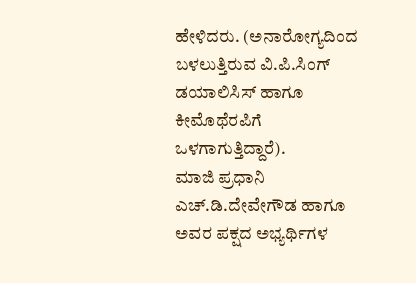ಹೇಳಿದರು. (ಅನಾರೋಗ್ಯದಿಂದ ಬಳಲುತ್ತಿರುವ ವಿ.ಪಿ.ಸಿಂಗ್ ಡಯಾಲಿಸಿಸ್ ಹಾಗೂ ಕೀಮೊಥೆರಪಿಗೆ ಒಳಗಾಗುತ್ತಿದ್ದಾರೆ).
ಮಾಜಿ ಪ್ರಧಾನಿ ಎಚ್.ಡಿ.ದೇವೇಗೌಡ ಹಾಗೂ ಅವರ ಪಕ್ಷದ ಅಭ್ಯರ್ಥಿಗಳ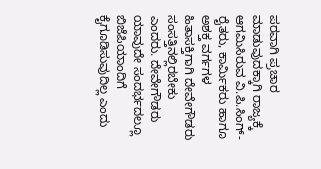ಪರವಾಗಿ ಪ್ರಚಾರ ಮಾಡುವುದಕ್ಕಾಗಿ ರಾಜ್ಯಕ್ಕೆ ಆಗಮಿಸಿರುವ ವಿ.ಪಿ.ಸಿಂಗ್- ರೈತರು, ಕಾರ್ಮಿಕರು ಹಾಗೂ ಅಶಕ್ತ ವರ್ಗಗಳ ಹಿತಾಸಕ್ತಿಗಾಗಿ ದೇವೇಗೌಡರು ಸಂಸತ್ತಿನಲ್ಲಿರಬೇಕು ಎಂದರು. ದೇವೇಗೌಡರು ಯಾವುದೇ ಸಂದರ್ಭದಲ್ಲೂ ಬಿಜೆಪಿಯಾಂದಿಗೆ ಕೈಗೂಡಿಸುವುದಿಲ್ಲ ಎಂದು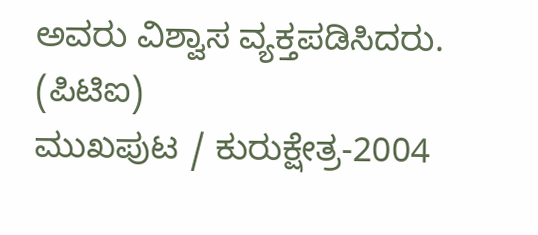ಅವರು ವಿಶ್ವಾಸ ವ್ಯಕ್ತಪಡಿಸಿದರು.
(ಪಿಟಿಐ)
ಮುಖಪುಟ / ಕುರುಕ್ಷೇತ್ರ-2004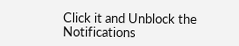Click it and Unblock the Notifications